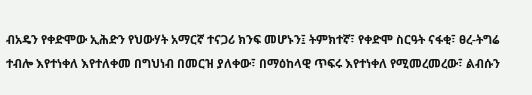ብአዴን የቀድሞው ኢሕድን የህውሃት አማርኛ ተናጋሪ ክንፍ መሆኑን፤ ትምክተኛ፣ የቀድሞ ስርዓት ናፋቂ፣ ፀረ-ትግሬ ተብሎ እየተነቀለ እየተለቀመ በግህነብ በመርዝ ያለቀው፣ በማዕከላዊ ጥፍሩ እየተነቀለ የሚመረመረው፣ ልብሱን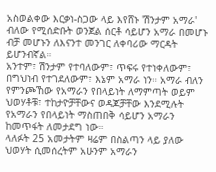አስወልቀው እርቃነ-ስጋው ላይ እየሸኑ 'ሽንታም አማራ' ብለው የሚሰድቡት ወንጀል ሰርቶ ሳይሆን አማራ በመሆኑ ብቻ መሆኑን ለእናንተ መንገር ለቀባሪው ማርዳት ይሆንብኛል።
አንተም፣ ሽንታም የተባለውም፣ ጥፍሩ የተነቀለውም፣ በግህነብ የተገደለውም፣ እኔም አማራ ነን። አማራ ብለን የምንጮኸው የአማራን የበላይነት ለማምጣት ወይም ህወሃቶቹ፣ ተከታዮቻቸውና ወዳጆቻቸው እንደሚሉት የአማራን የበላይነት ማስጠበቅ ሳይሆን አማራን ከመጥፋት ለመታደግ ነው።
ላለፉት 25 አመታትም ዛሬም በስልጣን ላይ ያለው ህወሃት ሲመሰረትም አሁንም አማራን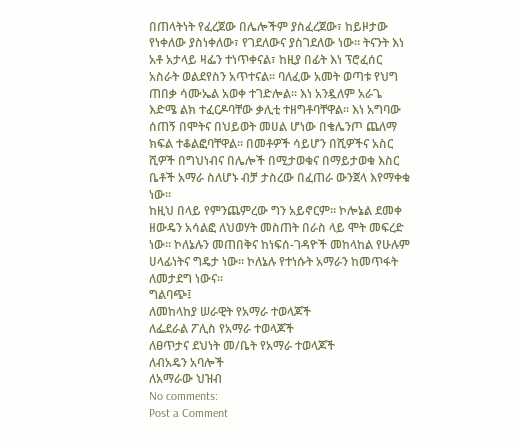በጠላትነት የፈረጀው በሌሎችም ያስፈረጀው፣ ከይዞታው የነቀለው ያስነቀለው፣ የገደለውና ያስገደለው ነው። ትናንት እነ አቶ አታላይ ዛፌን ተነጥቀናል፣ ከዚያ በፊት እነ ፕሮፈሰር አስራት ወልደየስን አጥተናል። ባለፈው አመት ወጣቱ የህግ ጠበቃ ሳሙኤል አወቀ ተገድሎል። እነ አንዷለም አራጌ እድሜ ልክ ተፈርዶባቸው ቃሊቲ ተዘግቶባቸዋል። እነ አግባው ሰጠኝ በሞትና በህይወት መሀል ሆነው በቄሌንጦ ጨለማ ክፍል ተቆልፎባቸዋል። በመቶዎች ሳይሆን በሺዎችና አስር ሺዎች በግህነብና በሌሎች በሚታወቁና በማይታወቁ እስር ቤቶች አማራ ስለሆኑ ብቻ ታስረው በፈጠራ ውንጀላ እየማቀቁ ነው።
ከዚህ በላይ የምንጨምረው ግን አይኖርም። ኮሎኔል ደመቀ ዘውዴን አሳልፎ ለህወሃት መስጠት በራስ ላይ ሞት መፍረድ ነው። ኮለኔሉን መጠበቅና ከነፍሰ-ገዳዮች መከላከል የሁሉም ሀላፊነትና ግዴታ ነው። ኮለኔሉ የተነሱት አማራን ከመጥፋት ለመታደግ ነውና።
ግልባጭ፤
ለመከላከያ ሠራዊት የአማራ ተወላጆች
ለፌደራል ፖሊስ የአማራ ተወላጆች
ለፀጥታና ደህነት መ/ቤት የአማራ ተወላጆች
ለብአዴን አባሎች
ለአማራው ህዝብ
No comments:
Post a Comment